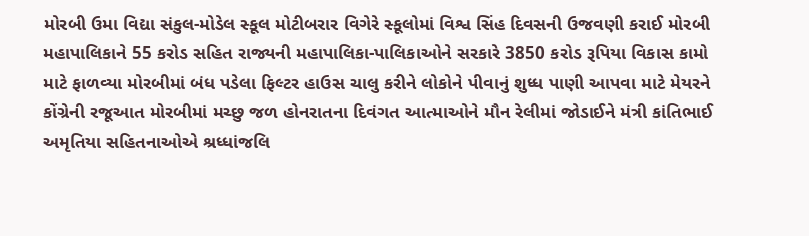મોરબી ઉમા વિદ્યા સંકુલ-મોડેલ સ્કૂલ મોટીબરાર વિગેરે સ્કૂલોમાં વિશ્વ સિંહ દિવસની ઉજવણી કરાઈ મોરબી મહાપાલિકાને 55 કરોડ સહિત રાજ્યની મહાપાલિકા-પાલિકાઓને સરકારે 3850 કરોડ રૂપિયા વિકાસ કામો માટે ફાળવ્યા મોરબીમાં બંધ પડેલા ફિલ્ટર હાઉસ ચાલુ કરીને લોકોને પીવાનું શુધ્ધ પાણી આપવા માટે મેયરને કોંગ્રેની રજૂઆત મોરબીમાં મચ્છુ જળ હોનરાતના દિવંગત આત્માઓને મૌન રેલીમાં જોડાઈને મંત્રી કાંતિભાઈ અમૃતિયા સહિતનાઓએ શ્રધ્ધાંજલિ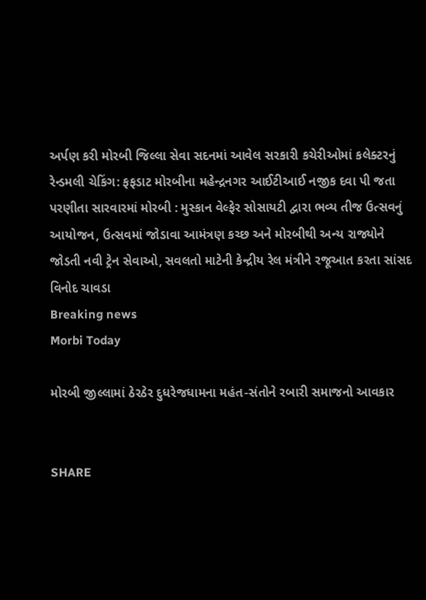અર્પણ કરી મોરબી જિલ્લા સેવા સદનમાં આવેલ સરકારી કચેરીઓમાં કલેક્ટરનું રેન્ડમલી ચેકિંગ: ફફડાટ મોરબીના મહેન્દ્રનગર આઈટીઆઈ નજીક દવા પી જતા પરણીતા સારવારમાં મોરબી : મુસ્કાન વેલ્ફેર સોસાયટી દ્વારા ભવ્ય તીજ ઉત્સવનું આયોજન, ઉત્સવમાં જોડાવા આમંત્રણ કચ્છ અને મોરબીથી અન્ય રાજ્યોને જોડતી નવી ટ્રેન સેવાઓ, સવલતો માટેની કેન્દ્રીય રેલ મંત્રીને રજૂઆત કરતા સાંસદ વિનોદ ચાવડા
Breaking news
Morbi Today

મોરબી જીલ્લામાં ઠેરઠેર દુધરેજધામના મહંત-સંતોને રબારી સમાજનો આવકાર


SHARE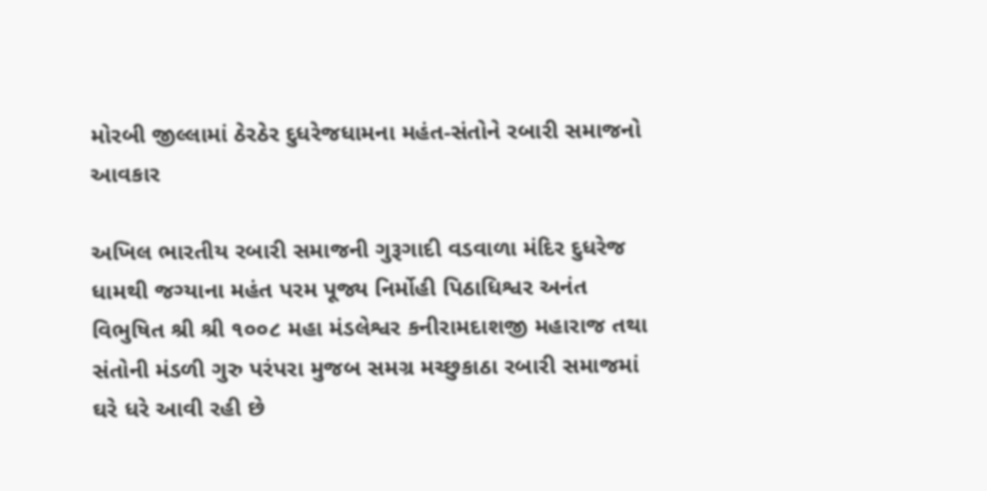મોરબી જીલ્લામાં ઠેરઠેર દુધરેજધામના મહંત-સંતોને રબારી સમાજનો આવકાર

અખિલ ભારતીય રબારી સમાજની ગુરૂગાદી વડવાળા મંદિર દુધરેજ ધામથી જગ્યાના મહંત પરમ પૂજ્ય નિર્મોહી પિઠાધિશ્વર અનંત વિભુષિત શ્રી શ્રી ૧૦૦૮ મહા મંડલેશ્વર કનીરામદાશજી મહારાજ તથા સંતોની મંડળી ગુરુ પરંપરા મુજબ સમગ્ર મચ્છુકાઠા રબારી સમાજમાં ઘરે ધરે આવી રહી છે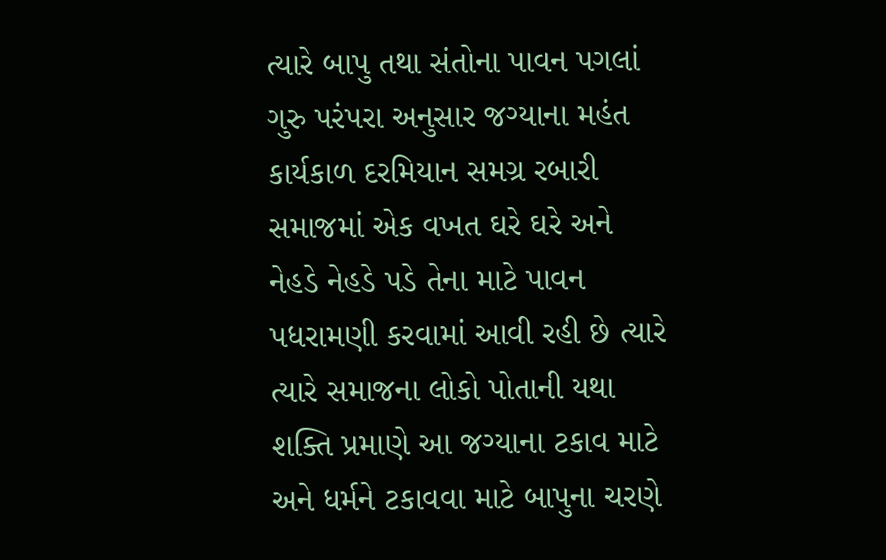ત્યારે બાપુ તથા સંતોના પાવન પગલાં ગુરુ પરંપરા અનુસાર જગ્યાના મહંત કાર્યકાળ દરમિયાન સમગ્ર રબારી સમાજમાં એક વખત ઘરે ઘરે અને નેહડે નેહડે પડે તેના માટે પાવન પધરામણી કરવામાં આવી રહી છે ત્યારે ત્યારે સમાજના લોકો પોતાની યથા શક્તિ પ્રમાણે આ જગ્યાના ટકાવ માટે અને ધર્મને ટકાવવા માટે બાપુના ચરણે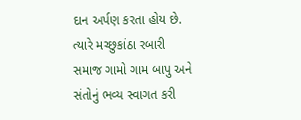દાન અર્પણ કરતા હોય છે. ત્યારે મચ્છુકાંઠા રબારી સમાજ ગામો ગામ બાપુ અને સંતોનું ભવ્ય સ્વાગત કરી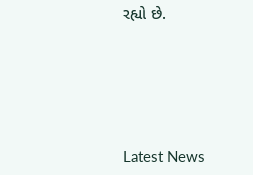રહ્યો છે.






Latest News